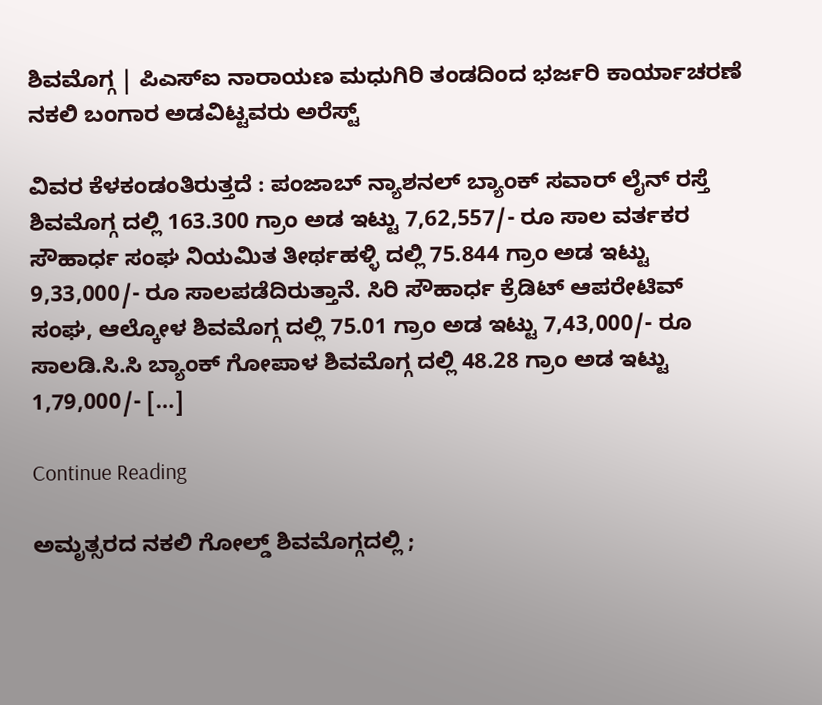ಶಿವಮೊಗ್ಗ | ಪಿಎಸ್ಐ ನಾರಾಯಣ ಮಧುಗಿರಿ ತಂಡದಿಂದ ಭರ್ಜರಿ ಕಾರ್ಯಾಚರಣೆ ನಕಲಿ ಬಂಗಾರ ಅಡವಿಟ್ಟವರು ಅರೆಸ್ಟ್

ವಿವರ ಕೆಳಕಂಡಂತಿರುತ್ತದೆ : ಪಂಜಾಬ್ ನ್ಯಾಶನಲ್ ಬ್ಯಾಂಕ್ ಸವಾರ್ ಲೈನ್ ರಸ್ತೆ ಶಿವಮೊಗ್ಗ ದಲ್ಲಿ 163.300 ಗ್ರಾಂ ಅಡ ಇಟ್ಟು 7,62,557/- ರೂ ಸಾಲ ವರ್ತಕರ ಸೌಹಾರ್ಧ ಸಂಘ ನಿಯಮಿತ ತೀರ್ಥಹಳ್ಳಿ ದಲ್ಲಿ 75.844 ಗ್ರಾಂ ಅಡ ಇಟ್ಟು 9,33,000/- ರೂ ಸಾಲಪಡೆದಿರುತ್ತಾನೆ. ಸಿರಿ ಸೌಹಾರ್ಧ ಕ್ರೆಡಿಟ್ ಆಪರೇಟಿವ್ ಸಂಘ, ಆಲ್ಕೋಳ ಶಿವಮೊಗ್ಗ ದಲ್ಲಿ 75.01 ಗ್ರಾಂ ಅಡ ಇಟ್ಟು 7,43,000/- ರೂ ಸಾಲಡಿ.ಸಿ.ಸಿ ಬ್ಯಾಂಕ್ ಗೋಪಾಳ ಶಿವಮೊಗ್ಗ ದಲ್ಲಿ 48.28 ಗ್ರಾಂ ಅಡ ಇಟ್ಟು 1,79,000/- […]

Continue Reading

ಅಮೃತ್ಸರದ ನಕಲಿ ಗೋಲ್ಡ್ ಶಿವಮೊಗ್ಗದಲ್ಲಿ ;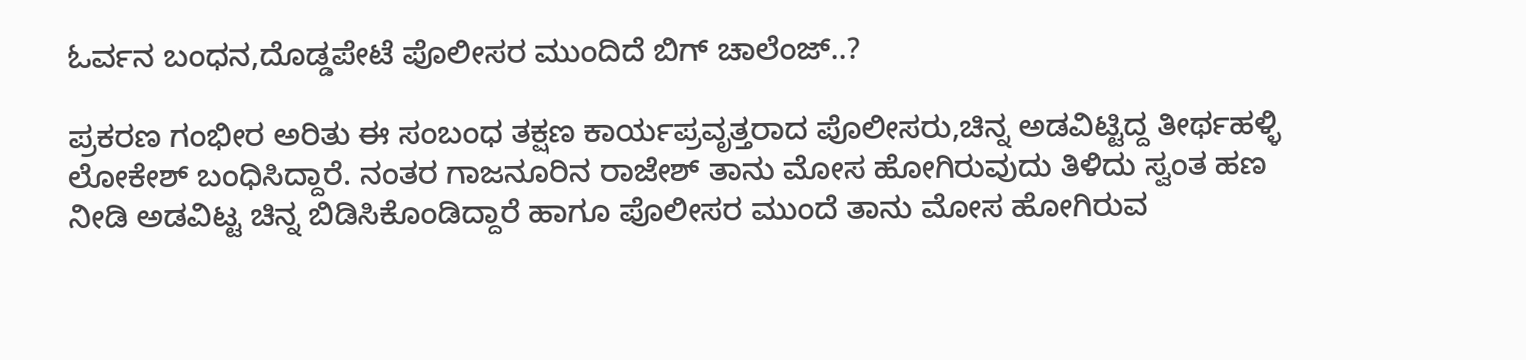ಓರ್ವನ ಬಂಧನ,ದೊಡ್ಡಪೇಟೆ ಪೊಲೀಸರ ಮುಂದಿದೆ ಬಿಗ್ ಚಾಲೆಂಜ್..?

ಪ್ರಕರಣ ಗಂಭೀರ ಅರಿತು ಈ ಸಂಬಂಧ ತಕ್ಷಣ ಕಾರ್ಯಪ್ರವೃತ್ತರಾದ ಪೊಲೀಸರು,ಚಿನ್ನ ಅಡವಿಟ್ಟಿದ್ದ ತೀರ್ಥಹಳ್ಳಿ ಲೋಕೇಶ್ ಬಂಧಿಸಿದ್ದಾರೆ. ನಂತರ ಗಾಜನೂರಿನ ರಾಜೇಶ್ ತಾನು ಮೋಸ ಹೋಗಿರುವುದು ತಿಳಿದು ಸ್ವಂತ ಹಣ ನೀಡಿ ಅಡವಿಟ್ಟ ಚಿನ್ನ ಬಿಡಿಸಿಕೊಂಡಿದ್ದಾರೆ ಹಾಗೂ ಪೊಲೀಸರ ಮುಂದೆ ತಾನು ಮೋಸ ಹೋಗಿರುವ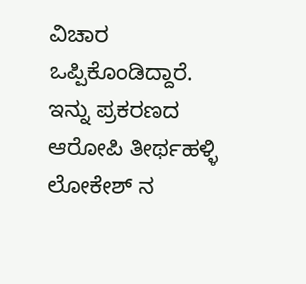ವಿಚಾರ ಒಪ್ಪಿಕೊಂಡಿದ್ದಾರೆ. ಇನ್ನು ಪ್ರಕರಣದ ಆರೋಪಿ ತೀರ್ಥಹಳ್ಳಿ ಲೋಕೇಶ್ ನ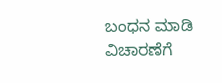ಬಂಧನ ಮಾಡಿ ವಿಚಾರಣೆಗೆ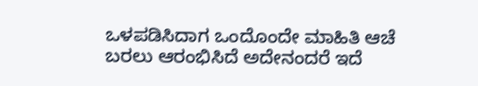ಒಳಪಡಿಸಿದಾಗ ಒಂದೊಂದೇ ಮಾಹಿತಿ ಆಚೆ ಬರಲು ಆರಂಭಿಸಿದೆ ಅದೇನಂದರೆ ಇದೆ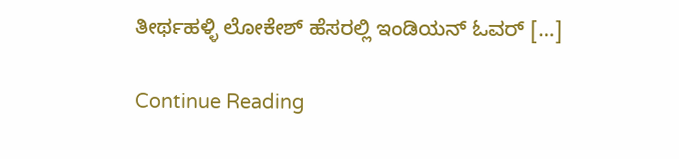ತೀರ್ಥಹಳ್ಳಿ ಲೋಕೇಶ್ ಹೆಸರಲ್ಲಿ ಇಂಡಿಯನ್ ಓವರ್ […]

Continue Reading